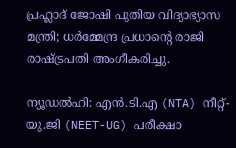പ്രഹ്ലാദ് ജോഷി പുതിയ വിദ്യാഭ്യാസ മന്ത്രി; ധർമ്മേന്ദ്ര പ്രധാന്റെ രാജി രാഷ്ട്രപതി അംഗീകരിച്ചു.

ന്യൂഡൽഹി: എൻ.ടി.എ (NTA) നീറ്റ്-യു.ജി (NEET-UG) പരീക്ഷാ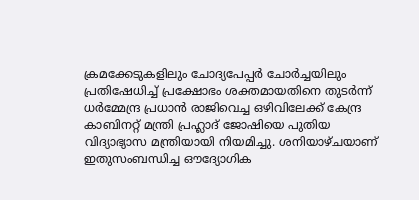ക്രമക്കേടുകളിലും ചോദ്യപേപ്പർ ചോർച്ചയിലും പ്രതിഷേധിച്ച് പ്രക്ഷോഭം ശക്തമായതിനെ തുടർന്ന് ധർമ്മേന്ദ്ര പ്രധാൻ രാജിവെച്ച ഒഴിവിലേക്ക് കേന്ദ്ര കാബിനറ്റ് മന്ത്രി പ്രഹ്ലാദ് ജോഷിയെ പുതിയ വിദ്യാഭ്യാസ മന്ത്രിയായി നിയമിച്ചു. ശനിയാഴ്ചയാണ് ഇതുസംബന്ധിച്ച ഔദ്യോഗിക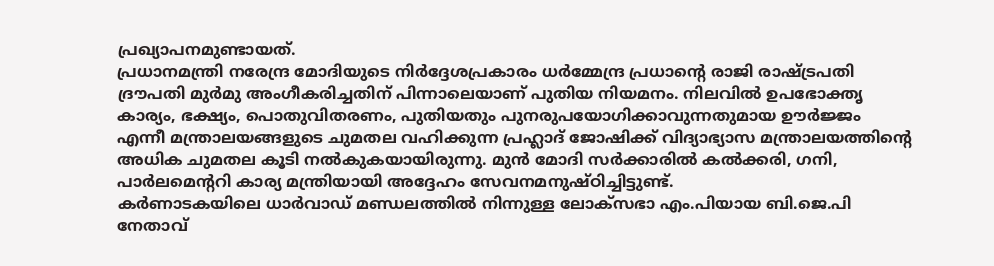പ്രഖ്യാപനമുണ്ടായത്.
പ്രധാനമന്ത്രി നരേന്ദ്ര മോദിയുടെ നിർദ്ദേശപ്രകാരം ധർമ്മേന്ദ്ര പ്രധാന്റെ രാജി രാഷ്ട്രപതി ദ്രൗപതി മുർമു അംഗീകരിച്ചതിന് പിന്നാലെയാണ് പുതിയ നിയമനം. നിലവിൽ ഉപഭോക്തൃ കാര്യം, ഭക്ഷ്യം, പൊതുവിതരണം, പുതിയതും പുനരുപയോഗിക്കാവുന്നതുമായ ഊർജ്ജം എന്നീ മന്ത്രാലയങ്ങളുടെ ചുമതല വഹിക്കുന്ന പ്രഹ്ലാദ് ജോഷിക്ക് വിദ്യാഭ്യാസ മന്ത്രാലയത്തിന്റെ അധിക ചുമതല കൂടി നൽകുകയായിരുന്നു. മുൻ മോദി സർക്കാരിൽ കൽക്കരി, ഗനി, പാർലമെന്ററി കാര്യ മന്ത്രിയായി അദ്ദേഹം സേവനമനുഷ്ഠിച്ചിട്ടുണ്ട്.
കർണാടകയിലെ ധാർവാഡ് മണ്ഡലത്തിൽ നിന്നുള്ള ലോക്സഭാ എം.പിയായ ബി.ജെ.പി നേതാവ്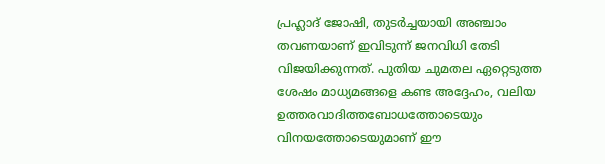പ്രഹ്ലാദ് ജോഷി, തുടർച്ചയായി അഞ്ചാം തവണയാണ് ഇവിടുന്ന് ജനവിധി തേടി വിജയിക്കുന്നത്. പുതിയ ചുമതല ഏറ്റെടുത്ത ശേഷം മാധ്യമങ്ങളെ കണ്ട അദ്ദേഹം, വലിയ ഉത്തരവാദിത്തബോധത്തോടെയും വിനയത്തോടെയുമാണ് ഈ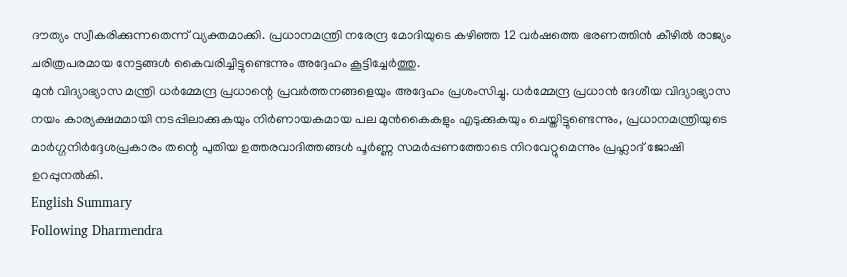ദൗത്യം സ്വീകരിക്കുന്നതെന്ന് വ്യക്തമാക്കി. പ്രധാനമന്ത്രി നരേന്ദ്ര മോദിയുടെ കഴിഞ്ഞ 12 വർഷത്തെ ഭരണത്തിൻ കീഴിൽ രാജ്യം ചരിത്രപരമായ നേട്ടങ്ങൾ കൈവരിച്ചിട്ടുണ്ടെന്നും അദ്ദേഹം കൂട്ടിച്ചേർത്തു.
മുൻ വിദ്യാഭ്യാസ മന്ത്രി ധർമ്മേന്ദ്ര പ്രധാന്റെ പ്രവർത്തനങ്ങളെയും അദ്ദേഹം പ്രശംസിച്ചു. ധർമ്മേന്ദ്ര പ്രധാൻ ദേശീയ വിദ്യാഭ്യാസ നയം കാര്യക്ഷമമായി നടപ്പിലാക്കുകയും നിർണായകമായ പല മുൻകൈകളും എടുക്കുകയും ചെയ്തിട്ടുണ്ടെന്നും, പ്രധാനമന്ത്രിയുടെ മാർഗ്ഗനിർദ്ദേശപ്രകാരം തന്റെ പുതിയ ഉത്തരവാദിത്തങ്ങൾ പൂർണ്ണ സമർപ്പണത്തോടെ നിറവേറ്റുമെന്നും പ്രഹ്ലാദ് ജോഷി ഉറപ്പുനൽകി.
English Summary
Following Dharmendra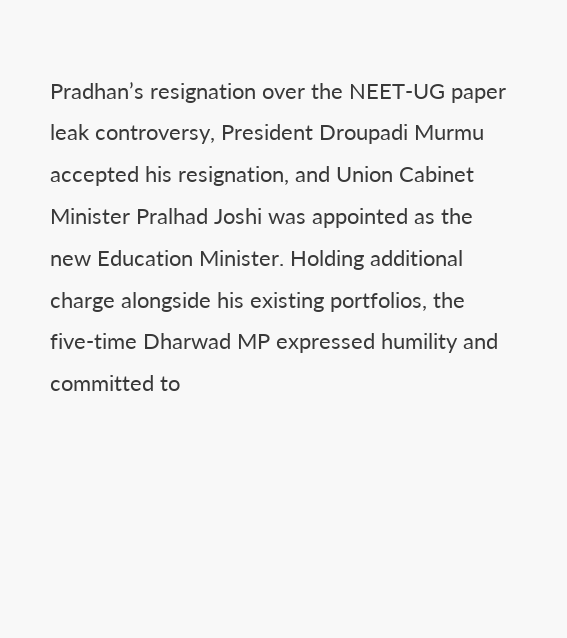Pradhan’s resignation over the NEET-UG paper leak controversy, President Droupadi Murmu accepted his resignation, and Union Cabinet Minister Pralhad Joshi was appointed as the new Education Minister. Holding additional charge alongside his existing portfolios, the five-time Dharwad MP expressed humility and committed to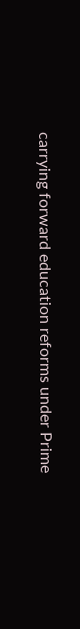carrying forward education reforms under Prime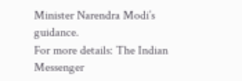Minister Narendra Modi’s guidance.
For more details: The Indian Messenger